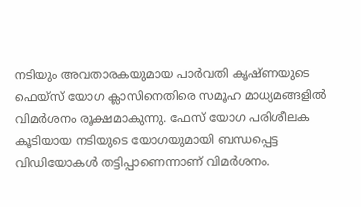നടിയും അവതാരകയുമായ പാർവതി കൃഷ്ണയുടെ ഫെയ്സ് യോഗ ക്ലാസിനെതിരെ സമൂഹ മാധ്യമങ്ങളിൽ വിമർശനം രൂക്ഷമാകുന്നു. ഫേസ് യോഗ പരിശീലക കൂടിയായ നടിയുടെ യോഗയുമായി ബന്ധപ്പെട്ട വിഡിയോകൾ തട്ടിപ്പാണെന്നാണ് വിമർശനം.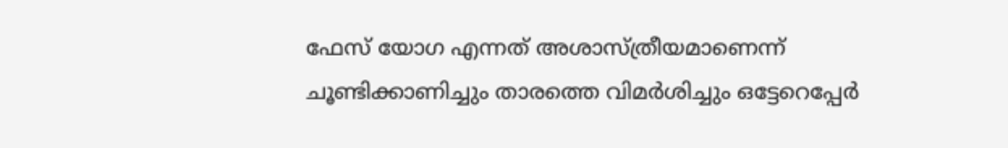ഫേസ് യോഗ എന്നത് അശാസ്ത്രീയമാണെന്ന് ചൂണ്ടിക്കാണിച്ചും താരത്തെ വിമർശിച്ചും ഒട്ടേറെപ്പേർ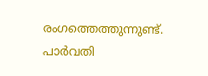രംഗത്തെത്തുന്നുണ്ട്. പാർവതി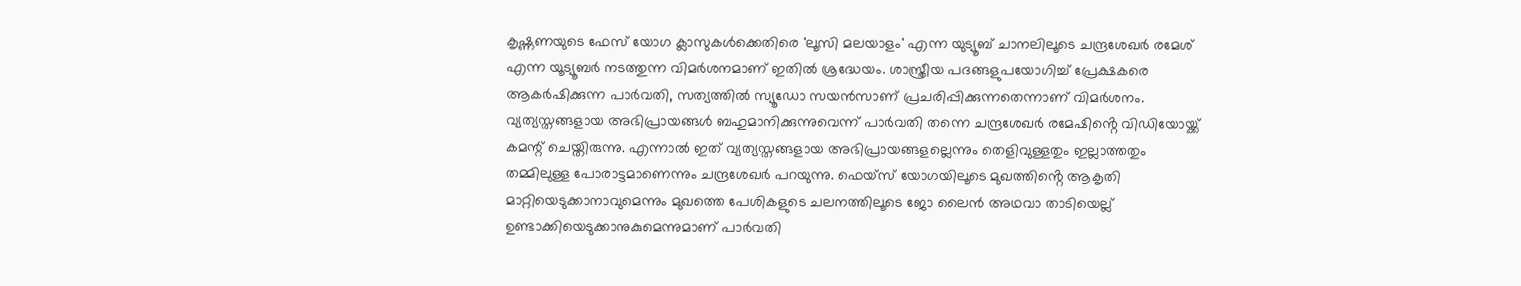കൃഷ്ണണയുടെ ഫേസ് യോഗ ക്ലാസുകൾക്കെതിരെ 'ലൂസി മലയാളം' എന്ന യുട്യൂബ് ചാനലിലൂടെ ചന്ദ്രശേഖർ രമേശ് എന്ന യൂട്യൂബർ നടത്തുന്ന വിമർശനമാണ് ഇതിൽ ശ്രദ്ധേയം. ശാസ്ത്രീയ പദങ്ങളുപയോഗിച്ച് പ്രേക്ഷകരെ ആകർഷിക്കുന്ന പാർവതി, സത്യത്തിൽ സ്യൂഡോ സയൻസാണ് പ്രചരിപ്പിക്കുന്നതെന്നാണ് വിമർശനം. വ്യത്യസ്തങ്ങളായ അഭിപ്രായങ്ങൾ ബഹുമാനിക്കുന്നുവെന്ന് പാർവതി തന്നെ ചന്ദ്രശേഖർ രമേഷിൻ്റെ വിഡിയോയ്ക്ക് കമന്റ് ചെയ്തിരുന്നു. എന്നാൽ ഇത് വ്യത്യസ്തങ്ങളായ അഭിപ്രായങ്ങളല്ലെന്നും തെളിവുള്ളതും ഇല്ലാത്തതും തമ്മിലുള്ള പോരാട്ടമാണെന്നും ചന്ദ്രശേഖർ പറയുന്നു. ഫെയ്സ് യോഗയിലൂടെ മുഖത്തിൻ്റെ ആകൃതി മാറ്റിയെടുക്കാനാവുമെന്നും മുഖത്തെ പേശികളുടെ ചലനത്തിലൂടെ ജോ ലൈൻ അഥവാ താടിയെല്ല് ഉണ്ടാക്കിയെടുക്കാനുകുമെന്നുമാണ് പാർവതി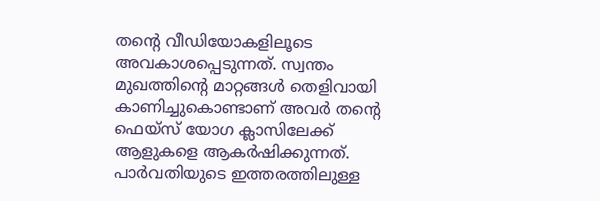തൻ്റെ വീഡിയോകളിലൂടെ അവകാശപ്പെടുന്നത്. സ്വന്തം മുഖത്തിൻ്റെ മാറ്റങ്ങൾ തെളിവായി കാണിച്ചുകൊണ്ടാണ് അവർ തന്റെ ഫെയ്സ് യോഗ ക്ലാസിലേക്ക് ആളുകളെ ആകർഷിക്കുന്നത്. പാർവതിയുടെ ഇത്തരത്തിലുള്ള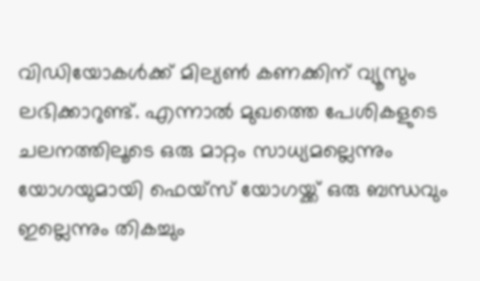വിഡിയോകൾക്ക് മില്യൺ കണക്കിന് വ്യൂസും ലഭിക്കാറുണ്ട്. എന്നാൽ മുഖത്തെ പേശികളുടെ ചലനത്തിലൂടെ ഒരു മാറ്റം സാധ്യമല്ലെന്നും യോഗയുമായി ഫെയ്സ് യോഗയ്ക്ക് ഒരു ബന്ധവും ഇല്ലെന്നും തികച്ചും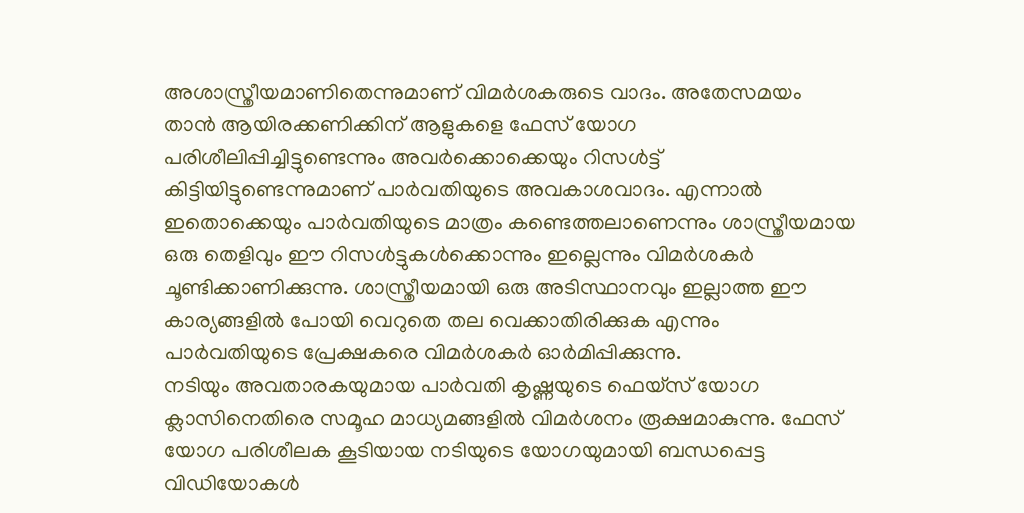അശാസ്ത്രീയമാണിതെന്നുമാണ് വിമർശകരുടെ വാദം. അതേസമയം താൻ ആയിരക്കണിക്കിന് ആളുകളെ ഫേസ് യോഗ പരിശീലിപ്പിച്ചിട്ടുണ്ടെന്നും അവർക്കൊക്കെയും റിസൾട്ട് കിട്ടിയിട്ടുണ്ടെന്നുമാണ് പാർവതിയുടെ അവകാശവാദം. എന്നാൽ ഇതൊക്കെയും പാർവതിയുടെ മാത്രം കണ്ടെത്തലാണെന്നും ശാസ്ത്രീയമായ ഒരു തെളിവും ഈ റിസൾട്ടുകൾക്കൊന്നും ഇല്ലെന്നും വിമർശകർ ചൂണ്ടിക്കാണിക്കുന്നു. ശാസ്ത്രീയമായി ഒരു അടിസ്ഥാനവും ഇല്ലാത്ത ഈ കാര്യങ്ങളിൽ പോയി വെറുതെ തല വെക്കാതിരിക്കുക എന്നും പാർവതിയുടെ പ്രേക്ഷകരെ വിമർശകർ ഓർമിപ്പിക്കുന്നു.
നടിയും അവതാരകയുമായ പാർവതി കൃഷ്ണയുടെ ഫെയ്സ് യോഗ ക്ലാസിനെതിരെ സമൂഹ മാധ്യമങ്ങളിൽ വിമർശനം രൂക്ഷമാകുന്നു. ഫേസ് യോഗ പരിശീലക കൂടിയായ നടിയുടെ യോഗയുമായി ബന്ധപ്പെട്ട വിഡിയോകൾ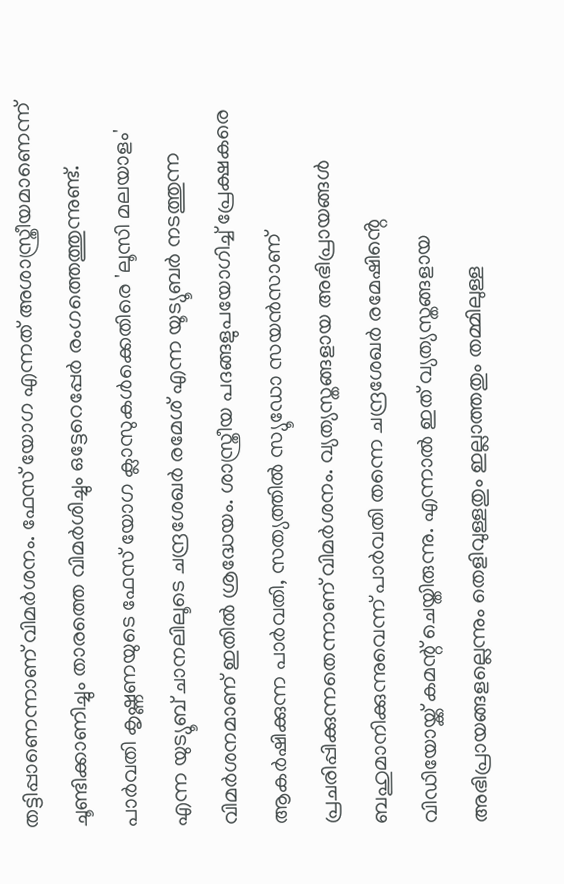തട്ടിപ്പാണെന്നാണ് വിമർശനം. ഫേസ് യോഗ എന്നത് അശാസ്ത്രീയമാണെന്ന് ചൂണ്ടിക്കാണിച്ചും താരത്തെ വിമർശിച്ചും ഒട്ടേറെപ്പേർ രംഗത്തെത്തുന്നുണ്ട്. പാർവതി കൃഷ്ണണയുടെ ഫേസ് യോഗ ക്ലാസുകൾക്കെതിരെ 'ലൂസി മലയാളം' എന്ന യുട്യൂബ് ചാനലിലൂടെ ചന്ദ്രശേഖർ രമേശ് എന്ന യൂട്യൂബർ നടത്തുന്ന വിമർശനമാണ് ഇതിൽ ശ്രദ്ധേയം. ശാസ്ത്രീയ പദങ്ങളുപയോഗിച്ച് പ്രേക്ഷകരെ ആകർഷിക്കുന്ന പാർവതി, സത്യത്തിൽ സ്യൂഡോ സയൻസാണ് പ്രചരിപ്പിക്കുന്നതെന്നാണ് വിമർശനം. വ്യത്യസ്തങ്ങളായ അഭിപ്രായങ്ങൾ ബഹുമാനിക്കുന്നുവെന്ന് പാർവതി തന്നെ ചന്ദ്രശേഖർ രമേഷിൻ്റെ വിഡിയോയ്ക്ക് കമന്റ് ചെയ്തിരുന്നു. എന്നാൽ ഇത് വ്യത്യസ്തങ്ങളായ അഭിപ്രായങ്ങളല്ലെന്നും തെളിവുള്ളതും ഇല്ലാത്തതും തമ്മിലുള്ള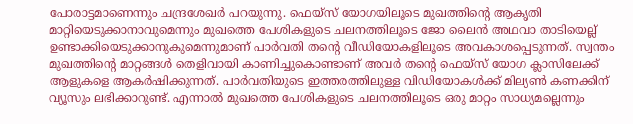പോരാട്ടമാണെന്നും ചന്ദ്രശേഖർ പറയുന്നു. ഫെയ്സ് യോഗയിലൂടെ മുഖത്തിൻ്റെ ആകൃതി മാറ്റിയെടുക്കാനാവുമെന്നും മുഖത്തെ പേശികളുടെ ചലനത്തിലൂടെ ജോ ലൈൻ അഥവാ താടിയെല്ല് ഉണ്ടാക്കിയെടുക്കാനുകുമെന്നുമാണ് പാർവതി തൻ്റെ വീഡിയോകളിലൂടെ അവകാശപ്പെടുന്നത്. സ്വന്തം മുഖത്തിൻ്റെ മാറ്റങ്ങൾ തെളിവായി കാണിച്ചുകൊണ്ടാണ് അവർ തന്റെ ഫെയ്സ് യോഗ ക്ലാസിലേക്ക് ആളുകളെ ആകർഷിക്കുന്നത്. പാർവതിയുടെ ഇത്തരത്തിലുള്ള വിഡിയോകൾക്ക് മില്യൺ കണക്കിന് വ്യൂസും ലഭിക്കാറുണ്ട്. എന്നാൽ മുഖത്തെ പേശികളുടെ ചലനത്തിലൂടെ ഒരു മാറ്റം സാധ്യമല്ലെന്നും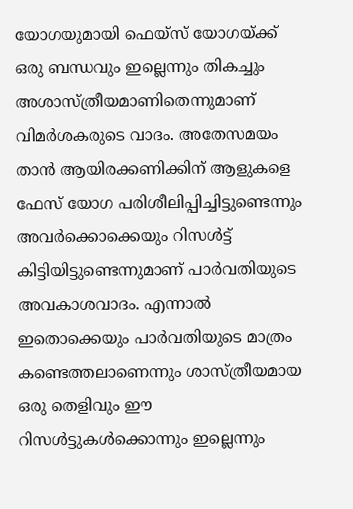യോഗയുമായി ഫെയ്സ് യോഗയ്ക്ക് ഒരു ബന്ധവും ഇല്ലെന്നും തികച്ചും അശാസ്ത്രീയമാണിതെന്നുമാണ് വിമർശകരുടെ വാദം. അതേസമയം താൻ ആയിരക്കണിക്കിന് ആളുകളെ ഫേസ് യോഗ പരിശീലിപ്പിച്ചിട്ടുണ്ടെന്നും അവർക്കൊക്കെയും റിസൾട്ട് കിട്ടിയിട്ടുണ്ടെന്നുമാണ് പാർവതിയുടെ അവകാശവാദം. എന്നാൽ ഇതൊക്കെയും പാർവതിയുടെ മാത്രം കണ്ടെത്തലാണെന്നും ശാസ്ത്രീയമായ ഒരു തെളിവും ഈ റിസൾട്ടുകൾക്കൊന്നും ഇല്ലെന്നും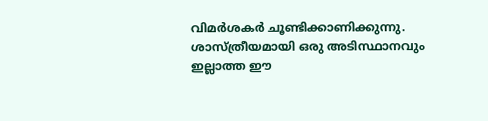വിമർശകർ ചൂണ്ടിക്കാണിക്കുന്നു. ശാസ്ത്രീയമായി ഒരു അടിസ്ഥാനവും ഇല്ലാത്ത ഈ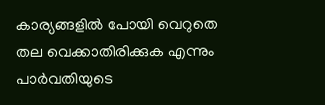കാര്യങ്ങളിൽ പോയി വെറുതെ തല വെക്കാതിരിക്കുക എന്നും പാർവതിയുടെ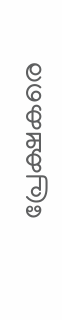പ്രേക്ഷകരെ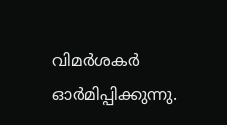വിമർശകർ ഓർമിപ്പിക്കുന്നു.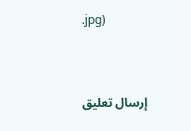.jpg)


إرسال تعليق